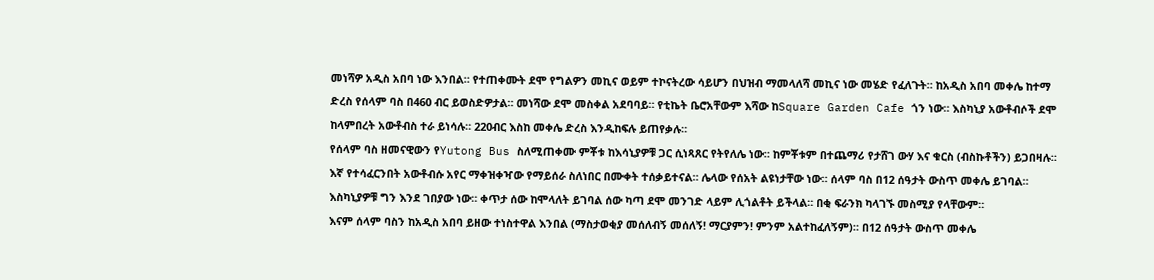መነሻዎ አዲስ አበባ ነው እንበል። የተጠቀሙት ደሞ የግልዎን መኪና ወይም ተኮናትረው ሳይሆን በህዝብ ማመላለሻ መኪና ነው መሄድ የፈለጉት። ከአዲስ አበባ መቀሌ ከተማ ድረስ የሰላም ባስ በ460 ብር ይወስድዎታል። መነሻው ደሞ መስቀል አደባባይ። የቲኬት ቤሮአቸውም እሻው ከSquare Garden Cafe ጎን ነው። እስካኒያ አውቶብሶች ደሞ ከላምበረት አውቶብስ ተራ ይነሳሉ። 220ብር እስከ መቀሌ ድረስ እንዲከፍሉ ይጠየቃሉ።
የሰላም ባስ ዘመናዊውን የYutong Bus ስለሚጠቀሙ ምቾቱ ከእሳኒያዎቹ ጋር ሲነጻጸር የትየለሌ ነው። ከምቾቱም በተጨማሪ የታሸገ ውሃ እና ቁርስ (ብስኩቶችን) ይጋበዛሉ። እኛ የተሳፈርንበት አውቶብሱ አየር ማቀዝቀዣው የማይሰራ ስለነበር በሙቀት ተሰቃይተናል። ሌላው የሰአት ልዩነታቸው ነው። ሰላም ባስ በ12 ሰዓታት ውስጥ መቀሌ ይገባል። እስካኒያዎቹ ግን እንደ ገበያው ነው። ቀጥታ ሰው ከሞላለት ይገባል ሰው ካጣ ደሞ መንገድ ላይም ሊጎልቶት ይችላል። በቂ ፍራንክ ካላገኙ መስሚያ የላቸውም።
እናም ሰላም ባስን ከአዲስ አበባ ይዘው ተነስተዋል እንበል (ማስታወቂያ መሰለብኝ መሰለኝ! ማርያምን! ምንም አልተከፈለኝም)። በ12 ሰዓታት ውስጥ መቀሌ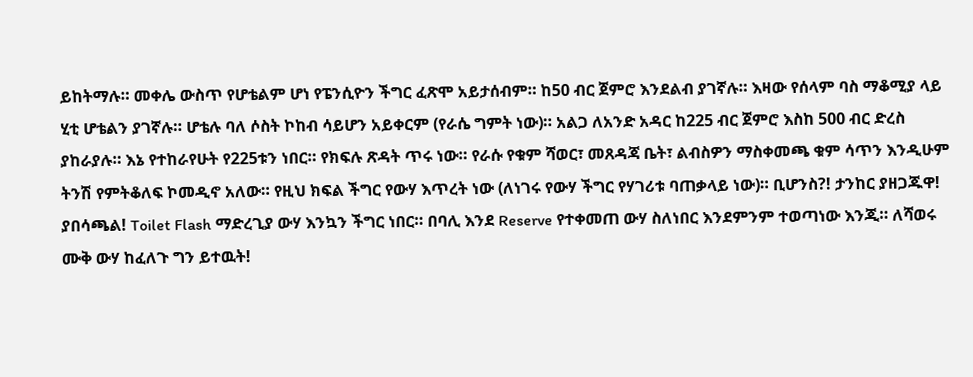ይከትማሉ። መቀሌ ውስጥ የሆቴልም ሆነ የፔንሲዮን ችግር ፈጽሞ አይታሰብም። ከ50 ብር ጀምሮ እንደልብ ያገኛሉ። እዛው የሰላም ባስ ማቆሚያ ላይ ሂቲ ሆቴልን ያገኛሉ። ሆቴሉ ባለ ሶስት ኮከብ ሳይሆን አይቀርም (የራሴ ግምት ነው)። አልጋ ለአንድ አዳር ከ225 ብር ጀምሮ እስከ 500 ብር ድረስ ያከራያሉ። እኔ የተከራየሁት የ225ቱን ነበር። የክፍሉ ጽዳት ጥሩ ነው። የራሱ የቁም ሻወር፣ መጸዳጃ ቤት፣ ልብስዎን ማስቀመጫ ቁም ሳጥን እንዲሁም ትንሽ የምትቆለፍ ኮመዲኖ አለው። የዚህ ክፍል ችግር የውሃ እጥረት ነው (ለነገሩ የውሃ ችግር የሃገሪቱ ባጠቃላይ ነው)። ቢሆንስ?! ታንከር ያዘጋጁዋ! ያበሳጫል! Toilet Flash ማድረጊያ ውሃ እንኳን ችግር ነበር። በባሊ እንደ Reserve የተቀመጠ ውሃ ስለነበር እንደምንም ተወጣነው እንጂ። ለሻወሩ ሙቅ ውሃ ከፈለጉ ግን ይተዉት!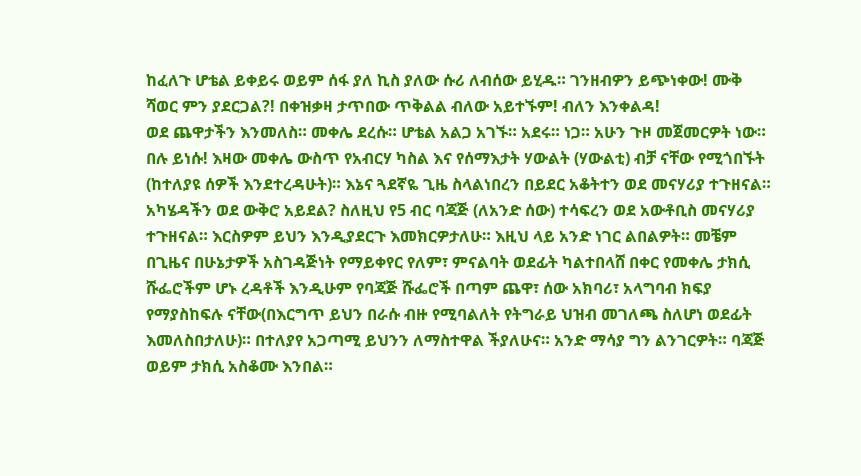ከፈለጉ ሆቴል ይቀይሩ ወይም ሰፋ ያለ ኪስ ያለው ሱሪ ለብሰው ይሂዱ። ገንዘብዎን ይጭነቀው! ሙቅ ሻወር ምን ያደርጋል?! በቀዝቃዛ ታጥበው ጥቅልል ብለው አይተኙም! ብለን እንቀልዳ!
ወደ ጨዋታችን እንመለስ። መቀሌ ደረሱ። ሆቴል አልጋ አገኙ። አደሩ። ነጋ። አሁን ጉዞ መጀመርዎት ነው። በሉ ይነሱ! እዛው መቀሌ ውስጥ የአብርሃ ካስል እና የሰማእታት ሃውልት (ሃውልቲ) ብቻ ናቸው የሚጎበኙት (ከተለያዩ ሰዎች እንደተረዳሁት)። እኔና ጓደኛዬ ጊዜ ስላልነበረን በይደር አቆትተን ወደ መናሃሪያ ተጉዘናል።
አካሄዳችን ወደ ውቅሮ አይደል? ስለዚህ የ5 ብር ባጃጅ (ለአንድ ሰው) ተሳፍረን ወደ አውቶቢስ መናሃሪያ ተጉዘናል። እርስዎም ይህን እንዲያደርጉ እመክርዎታለሁ። እዚህ ላይ አንድ ነገር ልበልዎት። መቼም በጊዜና በሁኔታዎች አስገዳጅነት የማይቀየር የለም፣ ምናልባት ወደፊት ካልተበላሸ በቀር የመቀሌ ታክሲ ሹፌሮችም ሆኑ ረዳቶች እንዲሁም የባጃጅ ሹፌሮች በጣም ጨዋ፣ ሰው አክባሪ፣ አላግባብ ክፍያ የማያስከፍሉ ናቸው(በእርግጥ ይህን በራሱ ብዙ የሚባልለት የትግራይ ህዝብ መገለጫ ስለሆነ ወደፊት እመለስበታለሁ)። በተለያየ አጋጣሚ ይህንን ለማስተዋል ችያለሁና። አንድ ማሳያ ግን ልንገርዎት። ባጃጅ ወይም ታክሲ አስቆሙ እንበል።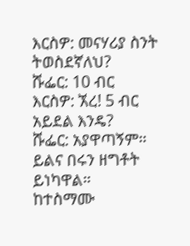እርስዎ: መናሃሪያ ስንት ትወስደኛለህ?
ሹፌር: 10 ብር
እርስዎ: ኧረ! 5 ብር አይደል እንዴ?
ሹፌር: አያዋጣኝም። ይልና በሩን ዘግቶት ይነካዋል።
ከተስማሙ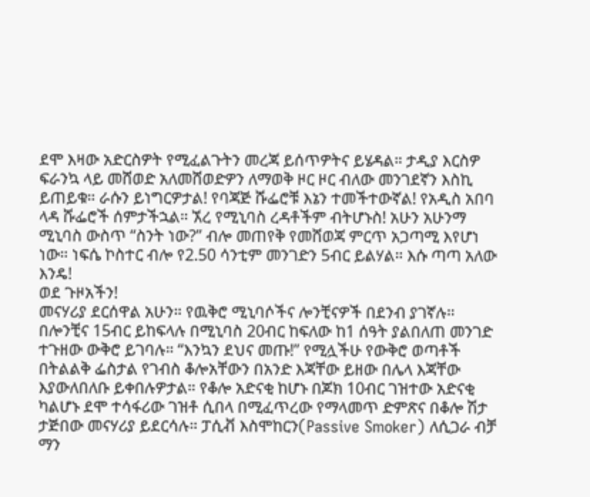ደሞ እዛው አድርስዎት የሚፈልጉትን መረጃ ይሰጥዎትና ይሄዳል። ታዲያ እርስዎ ፍራንኳ ላይ መሸወድ አለመሸወድዎን ለማወቅ ዞር ዞር ብለው መንገደኛን እስኪ ይጠይቁ። ራሱን ይነግርዎታል! የባጃጅ ሹፌሮቹ እኔን ተመችተውኛል! የአዲስ አበባ ላዳ ሹፌሮች ሰምታችኋል። ኧረ የሚኒባስ ረዳቶችም ብትሆኑስ! አሁን አሁንማ ሚኒባስ ውስጥ “ስንት ነው?” ብሎ መጠየቅ የመሸወጃ ምርጥ አጋጣሚ እየሆነ ነው። ነፍሴ ኮስተር ብሎ የ2.50 ሳንቲም መንገድን 5ብር ይልሃል። እሱ ጣጣ አለው እንዴ!
ወደ ጉዞአችን!
መናሃሪያ ደርሰዋል አሁን። የዉቅሮ ሚኒባሶችና ሎንቺናዎች በደንብ ያገኛሉ። በሎንቺና 15ብር ይከፍላሉ በሚኒባስ 20ብር ከፍለው ከ1 ሰዓት ያልበለጠ መንገድ ተጉዘው ውቅሮ ይገባሉ። “እንኳን ደህና መጡ!” የሚሏችሁ የውቅሮ ወጣቶች በትልልቅ ፌስታል የገብስ ቆሎአቸውን በአንድ እጃቸው ይዘው በሌላ እጃቸው እያውለበለቡ ይቀበሉዎታል። የቆሎ አድናቂ ከሆኑ በጆክ 10ብር ገዝተው አድናቂ ካልሆኑ ደሞ ተሳፋሪው ገዝቶ ሲበላ በሚፈጥረው የማላመጥ ድምጽና በቆሎ ሽታ ታጅበው መናሃሪያ ይደርሳሉ። ፓሲቭ እስሞከርን(Passive Smoker) ለሲጋራ ብቻ ማን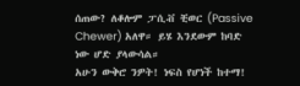ሰጠው? ለቆሎም ፓሲቭ ቺወር (Passive Chewer) አለዋ። ይሄ እንደውም ከባድ ነው ሆድ ያላውሳል።
አሁን ውቅሮ ንዎት! ነፍስ የሆነች ከተማ!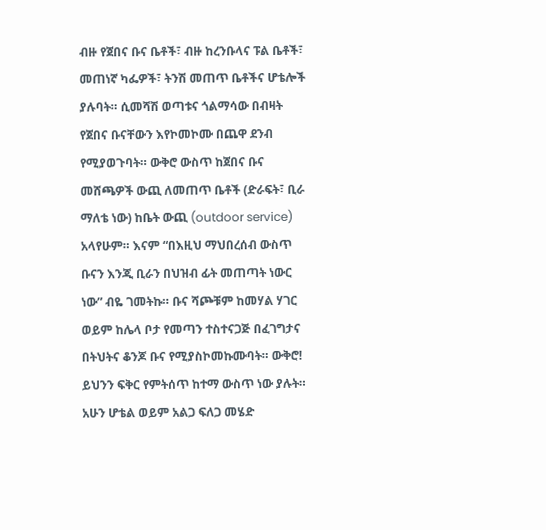ብዙ የጀበና ቡና ቤቶች፣ ብዙ ከረንቡላና ፑል ቤቶች፣ መጠነኛ ካፌዎች፣ ትንሽ መጠጥ ቤቶችና ሆቴሎች ያሉባት። ሲመሻሽ ወጣቱና ጎልማሳው በብዛት የጀበና ቡናቸውን እየኮመኮሙ በጨዋ ደንብ የሚያወጉባት። ውቅሮ ውስጥ ከጀበና ቡና መሸጫዎች ውጪ ለመጠጥ ቤቶች (ድራፍት፣ ቢራ ማለቴ ነው) ከቤት ውጪ (outdoor service) አላየሁም። እናም “በእዚህ ማህበረሰብ ውስጥ ቡናን እንጂ ቢራን በህዝብ ፊት መጠጣት ነውር ነው” ብዬ ገመትኩ። ቡና ሻጮቹም ከመሃል ሃገር ወይም ከሌላ ቦታ የመጣን ተስተናጋጅ በፈገግታና በትህትና ቆንጆ ቡና የሚያስኮመኩሙባት። ውቅሮ! ይህንን ፍቅር የምትሰጥ ከተማ ውስጥ ነው ያሉት። አሁን ሆቴል ወይም አልጋ ፍለጋ መሄድ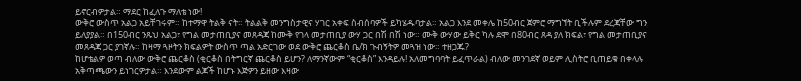ይኖርብዎታል። ማደር ከፈለጉ ማለቴ ነው!
ውቅሮ ውስጥ አልጋ አይቸገሩም። ከተማዋ ትልቅ ናት። ትልልቅ መንግስታዊና ሃገር አቀፍ ስብሰባዎች ይካሄዱባታል። አልጋ እንደ መቀሌ ከ50ብር ጀምሮ ማግኘት ቢችሉም ደረጃቸው ግን ይለያያል። በ150ብር ንጹህ አልጋ፣ የግል መታጠቢያና መጸዳጃ ከሙቅ የገላ መታጠቢያ ውሃ ጋር በሽ በሽ ነው። ሙቅ ውሃው ይቅር ካሉ ደሞ በ80ብር ጸዳ ያለ ክፍል፣ የግል መታጠቢያና መጸዳጃ ጋር ያገኛሉ። ከዛማ ጓዞትን ክፍልዎት ውስጥ ጣል አድርገው ወደ ውቅሮ ጨርቆስ ቤ/ክ ጉብኝትዎ መጓዝ ነው። ተዘጋጁ?
ከሆቴልዎ ወጣ ብለው ውቅሮ ጨርቆስ (ቂርቆስ በትግርኛ ጨርቆስ ይሆን? ለማንኛውም “ቂርቆስ” እንዳይሉ! አለመግባባት ይፈጥራል) ብለው መንገደኛ ወይም ሊስትሮ ቢጠይቁ በቀላሉ አቅጣጫውን ይነገርዎታል። እንደውም ልጆች ከሆኑ እጅዎን ይዘው እዛው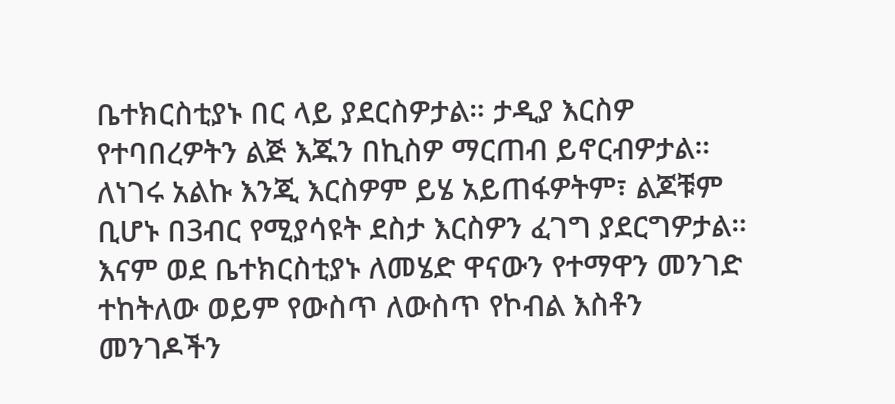ቤተክርስቲያኑ በር ላይ ያደርስዎታል። ታዲያ እርስዎ የተባበረዎትን ልጅ እጁን በኪስዎ ማርጠብ ይኖርብዎታል። ለነገሩ አልኩ እንጂ እርስዎም ይሄ አይጠፋዎትም፣ ልጆቹም ቢሆኑ በ3ብር የሚያሳዩት ደስታ እርስዎን ፈገግ ያደርግዎታል።
እናም ወደ ቤተክርስቲያኑ ለመሄድ ዋናውን የተማዋን መንገድ ተከትለው ወይም የውስጥ ለውስጥ የኮብል እስቶን መንገዶችን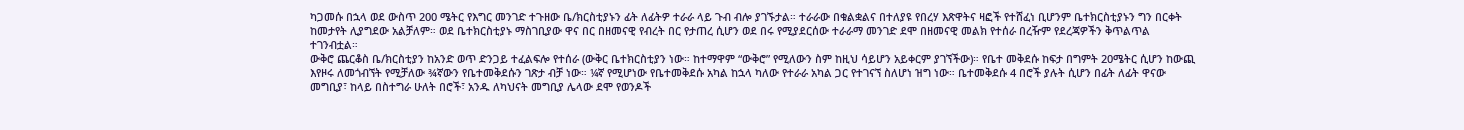ካጋመሱ በኋላ ወደ ውስጥ 200 ሜትር የእግር መንገድ ተጉዘው ቤ/ክርስቲያኑን ፊት ለፊትዎ ተራራ ላይ ጉብ ብሎ ያገኙታል። ተራራው በቁልቋልና በተለያዩ የበረሃ እጽዋትና ዛፎች የተሸፈነ ቢሆንም ቤተክርስቲያኑን ግን በርቀት ከመታየት ሊያግደው አልቻለም። ወደ ቤተክርስቲያኑ ማስገቢያው ዋና በር በዘመናዊ የብረት በር የታጠረ ሲሆን ወደ በሩ የሚያደርሰው ተራራማ መንገድ ደሞ በዘመናዊ መልክ የተሰራ በረዥም የደረጃዎችን ቅጥልጥል ተገንብቷል።
ውቅሮ ጨርቆስ ቤ/ክርስቲያን ከአንድ ወጥ ድንጋይ ተፈልፍሎ የተሰራ (ውቅር ቤተክርስቲያን ነው። ከተማዋም “ውቅሮ” የሚለውን ስም ከዚህ ሳይሆን አይቀርም ያገኘችው)። የቤተ መቅደሱ ከፍታ በግምት 20ሜትር ሲሆን ከውጪ እየዞሩ ለመጎብኘት የሚቻለው ¾ኛውን የቤተመቅደሱን ገጽታ ብቻ ነው። ¼ኛ የሚሆነው የቤተመቅደሱ አካል ከኋላ ካለው የተራራ አካል ጋር የተገናኘ ስለሆነ ዝግ ነው። ቤተመቅደሱ 4 በሮች ያሉት ሲሆን በፊት ለፊት ዋናው መግቢያ፣ ከላይ በስተግራ ሁለት በሮች፣ አንዱ ለካህናት መግቢያ ሌላው ደሞ የወንዶች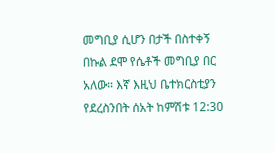መግቢያ ሲሆን በታች በስተቀኝ በኩል ደሞ የሴቶች መግቢያ በር አለው። እኛ እዚህ ቤተክርስቲያን የደረስንበት ሰአት ከምሽቱ 12:30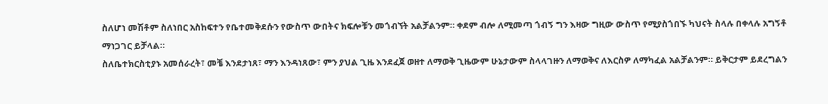ስለሆነ መሽቶም ስለነበር አስከፍተን የቤተመቅደሱን የውስጥ ውበትና ክፍሎቹን መጎብኘት አልቻልንም። ቀደም ብሎ ለሚመጣ ጎብኝ ግን እዛው ግዚው ውስጥ የሚያስጎበኙ ካህናት ስላሉ በቀላሉ አግኝቶ ማነጋገር ይቻላል።
ስለቤተክርስቲያኑ አመሰራረት፣ መቼ እንደታነጸ፣ ማን እንዳነጸው፣ ምን ያህል ጊዜ እንደፈጀ ወዘተ ለማወቅ ጊዜውም ሁኔታውም ስላላገዙን ለማወቅና ለእርስዎ ለማካፈል አልቻልንም። ይቅርታም ይደረግልን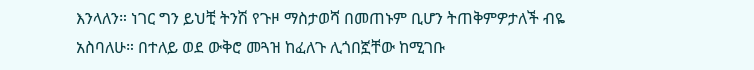እንላለን። ነገር ግን ይህቺ ትንሽ የጉዞ ማስታወሻ በመጠኑም ቢሆን ትጠቅምዎታለች ብዬ አስባለሁ። በተለይ ወደ ውቅሮ መጓዝ ከፈለጉ ሊጎበኟቸው ከሚገቡ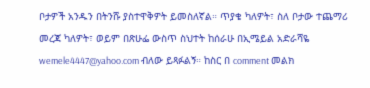ቦታዎች አንዱን በትንሹ ያስተዋቅዎት ይመስለኛል። ጥያቄ ካለዎት፣ ስለ ቦታው ተጨማሪ መረጃ ካለዎት፣ ወይም በጽሁፌ ውስጥ ስህተት ከሰራሁ በኢሜይል አድራሻዬ wemele4447@yahoo.com ብለው ይጻፉልኝ። ከስር በ comment መልክ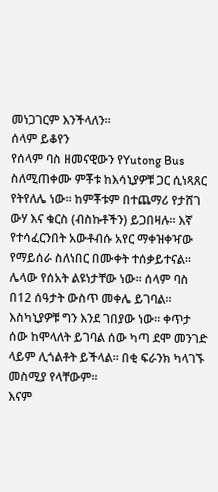መነጋገርም እንችላለን።
ሰላም ይቆየን
የሰላም ባስ ዘመናዊውን የYutong Bus ስለሚጠቀሙ ምቾቱ ከእሳኒያዎቹ ጋር ሲነጻጸር የትየለሌ ነው። ከምቾቱም በተጨማሪ የታሸገ ውሃ እና ቁርስ (ብስኩቶችን) ይጋበዛሉ። እኛ የተሳፈርንበት አውቶብሱ አየር ማቀዝቀዣው የማይሰራ ስለነበር በሙቀት ተሰቃይተናል። ሌላው የሰአት ልዩነታቸው ነው። ሰላም ባስ በ12 ሰዓታት ውስጥ መቀሌ ይገባል። እስካኒያዎቹ ግን እንደ ገበያው ነው። ቀጥታ ሰው ከሞላለት ይገባል ሰው ካጣ ደሞ መንገድ ላይም ሊጎልቶት ይችላል። በቂ ፍራንክ ካላገኙ መስሚያ የላቸውም።
እናም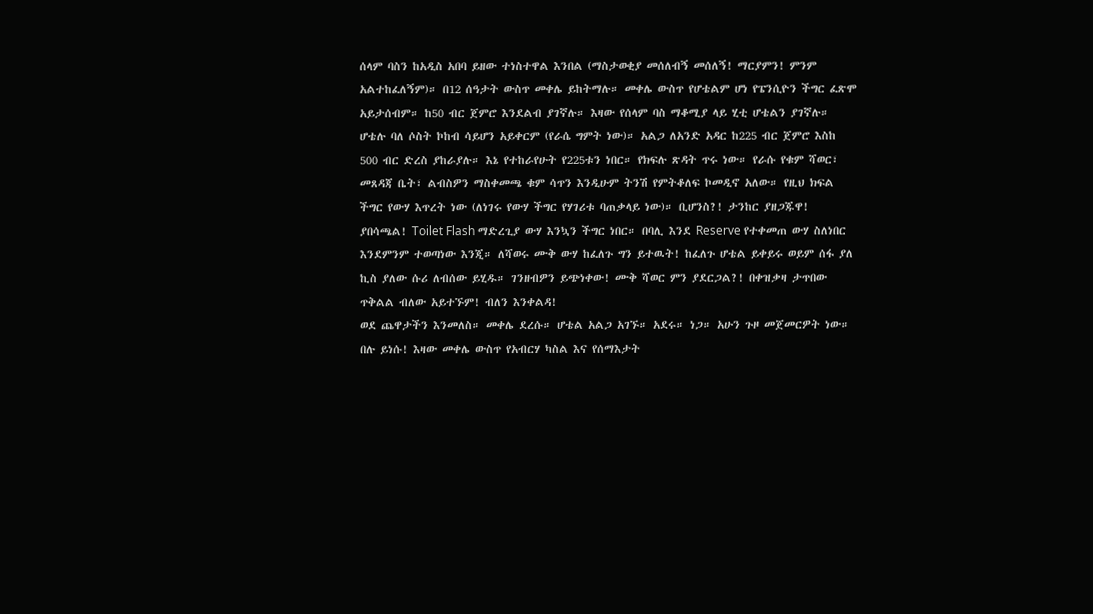ሰላም ባስን ከአዲስ አበባ ይዘው ተነስተዋል እንበል (ማስታወቂያ መሰለብኝ መሰለኝ! ማርያምን! ምንም አልተከፈለኝም)። በ12 ሰዓታት ውስጥ መቀሌ ይከትማሉ። መቀሌ ውስጥ የሆቴልም ሆነ የፔንሲዮን ችግር ፈጽሞ አይታሰብም። ከ50 ብር ጀምሮ እንደልብ ያገኛሉ። እዛው የሰላም ባስ ማቆሚያ ላይ ሂቲ ሆቴልን ያገኛሉ። ሆቴሉ ባለ ሶስት ኮከብ ሳይሆን አይቀርም (የራሴ ግምት ነው)። አልጋ ለአንድ አዳር ከ225 ብር ጀምሮ እስከ 500 ብር ድረስ ያከራያሉ። እኔ የተከራየሁት የ225ቱን ነበር። የክፍሉ ጽዳት ጥሩ ነው። የራሱ የቁም ሻወር፣ መጸዳጃ ቤት፣ ልብስዎን ማስቀመጫ ቁም ሳጥን እንዲሁም ትንሽ የምትቆለፍ ኮመዲኖ አለው። የዚህ ክፍል ችግር የውሃ እጥረት ነው (ለነገሩ የውሃ ችግር የሃገሪቱ ባጠቃላይ ነው)። ቢሆንስ?! ታንከር ያዘጋጁዋ! ያበሳጫል! Toilet Flash ማድረጊያ ውሃ እንኳን ችግር ነበር። በባሊ እንደ Reserve የተቀመጠ ውሃ ስለነበር እንደምንም ተወጣነው እንጂ። ለሻወሩ ሙቅ ውሃ ከፈለጉ ግን ይተዉት! ከፈለጉ ሆቴል ይቀይሩ ወይም ሰፋ ያለ ኪስ ያለው ሱሪ ለብሰው ይሂዱ። ገንዘብዎን ይጭነቀው! ሙቅ ሻወር ምን ያደርጋል?! በቀዝቃዛ ታጥበው ጥቅልል ብለው አይተኙም! ብለን እንቀልዳ!
ወደ ጨዋታችን እንመለስ። መቀሌ ደረሱ። ሆቴል አልጋ አገኙ። አደሩ። ነጋ። አሁን ጉዞ መጀመርዎት ነው። በሉ ይነሱ! እዛው መቀሌ ውስጥ የአብርሃ ካስል እና የሰማእታት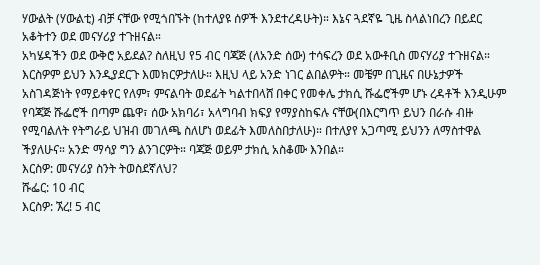ሃውልት (ሃውልቲ) ብቻ ናቸው የሚጎበኙት (ከተለያዩ ሰዎች እንደተረዳሁት)። እኔና ጓደኛዬ ጊዜ ስላልነበረን በይደር አቆትተን ወደ መናሃሪያ ተጉዘናል።
አካሄዳችን ወደ ውቅሮ አይደል? ስለዚህ የ5 ብር ባጃጅ (ለአንድ ሰው) ተሳፍረን ወደ አውቶቢስ መናሃሪያ ተጉዘናል። እርስዎም ይህን እንዲያደርጉ እመክርዎታለሁ። እዚህ ላይ አንድ ነገር ልበልዎት። መቼም በጊዜና በሁኔታዎች አስገዳጅነት የማይቀየር የለም፣ ምናልባት ወደፊት ካልተበላሸ በቀር የመቀሌ ታክሲ ሹፌሮችም ሆኑ ረዳቶች እንዲሁም የባጃጅ ሹፌሮች በጣም ጨዋ፣ ሰው አክባሪ፣ አላግባብ ክፍያ የማያስከፍሉ ናቸው(በእርግጥ ይህን በራሱ ብዙ የሚባልለት የትግራይ ህዝብ መገለጫ ስለሆነ ወደፊት እመለስበታለሁ)። በተለያየ አጋጣሚ ይህንን ለማስተዋል ችያለሁና። አንድ ማሳያ ግን ልንገርዎት። ባጃጅ ወይም ታክሲ አስቆሙ እንበል።
እርስዎ: መናሃሪያ ስንት ትወስደኛለህ?
ሹፌር: 10 ብር
እርስዎ: ኧረ! 5 ብር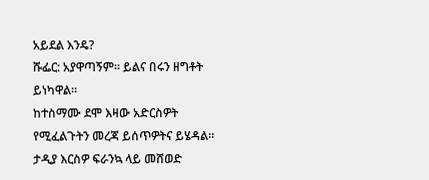አይደል እንዴ?
ሹፌር: አያዋጣኝም። ይልና በሩን ዘግቶት ይነካዋል።
ከተስማሙ ደሞ እዛው አድርስዎት የሚፈልጉትን መረጃ ይሰጥዎትና ይሄዳል። ታዲያ እርስዎ ፍራንኳ ላይ መሸወድ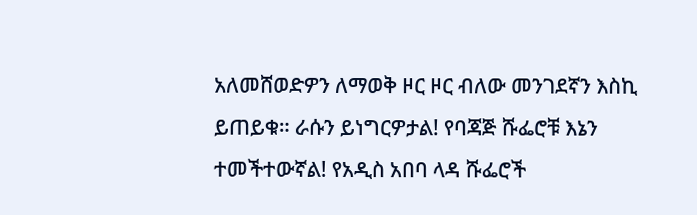አለመሸወድዎን ለማወቅ ዞር ዞር ብለው መንገደኛን እስኪ ይጠይቁ። ራሱን ይነግርዎታል! የባጃጅ ሹፌሮቹ እኔን ተመችተውኛል! የአዲስ አበባ ላዳ ሹፌሮች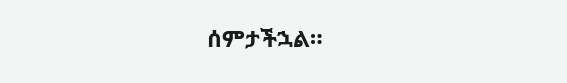ሰምታችኋል።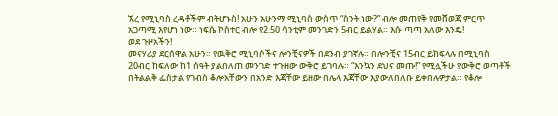ኧረ የሚኒባስ ረዳቶችም ብትሆኑስ! አሁን አሁንማ ሚኒባስ ውስጥ “ስንት ነው?” ብሎ መጠየቅ የመሸወጃ ምርጥ አጋጣሚ እየሆነ ነው። ነፍሴ ኮስተር ብሎ የ2.50 ሳንቲም መንገድን 5ብር ይልሃል። እሱ ጣጣ አለው እንዴ!
ወደ ጉዞአችን!
መናሃሪያ ደርሰዋል አሁን። የዉቅሮ ሚኒባሶችና ሎንቺናዎች በደንብ ያገኛሉ። በሎንቺና 15ብር ይከፍላሉ በሚኒባስ 20ብር ከፍለው ከ1 ሰዓት ያልበለጠ መንገድ ተጉዘው ውቅሮ ይገባሉ። “እንኳን ደህና መጡ!” የሚሏችሁ የውቅሮ ወጣቶች በትልልቅ ፌስታል የገብስ ቆሎአቸውን በአንድ እጃቸው ይዘው በሌላ እጃቸው እያውለበለቡ ይቀበሉዎታል። የቆሎ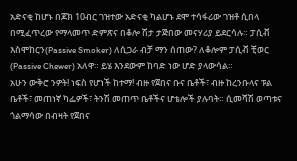አድናቂ ከሆኑ በጆክ 10ብር ገዝተው አድናቂ ካልሆኑ ደሞ ተሳፋሪው ገዝቶ ሲበላ በሚፈጥረው የማላመጥ ድምጽና በቆሎ ሽታ ታጅበው መናሃሪያ ይደርሳሉ። ፓሲቭ እስሞከርን(Passive Smoker) ለሲጋራ ብቻ ማን ሰጠው? ለቆሎም ፓሲቭ ቺወር (Passive Chewer) አለዋ። ይሄ እንደውም ከባድ ነው ሆድ ያላውሳል።
አሁን ውቅሮ ንዎት! ነፍስ የሆነች ከተማ! ብዙ የጀበና ቡና ቤቶች፣ ብዙ ከረንቡላና ፑል ቤቶች፣ መጠነኛ ካፌዎች፣ ትንሽ መጠጥ ቤቶችና ሆቴሎች ያሉባት። ሲመሻሽ ወጣቱና ጎልማሳው በብዛት የጀበና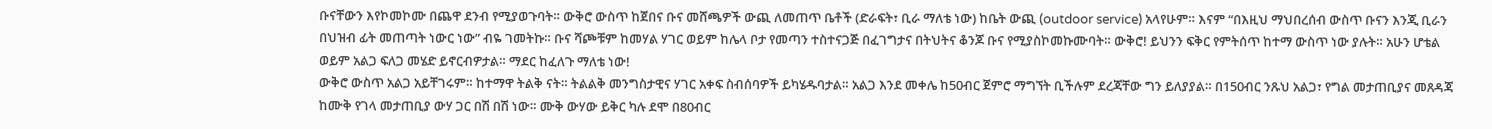ቡናቸውን እየኮመኮሙ በጨዋ ደንብ የሚያወጉባት። ውቅሮ ውስጥ ከጀበና ቡና መሸጫዎች ውጪ ለመጠጥ ቤቶች (ድራፍት፣ ቢራ ማለቴ ነው) ከቤት ውጪ (outdoor service) አላየሁም። እናም “በእዚህ ማህበረሰብ ውስጥ ቡናን እንጂ ቢራን በህዝብ ፊት መጠጣት ነውር ነው” ብዬ ገመትኩ። ቡና ሻጮቹም ከመሃል ሃገር ወይም ከሌላ ቦታ የመጣን ተስተናጋጅ በፈገግታና በትህትና ቆንጆ ቡና የሚያስኮመኩሙባት። ውቅሮ! ይህንን ፍቅር የምትሰጥ ከተማ ውስጥ ነው ያሉት። አሁን ሆቴል ወይም አልጋ ፍለጋ መሄድ ይኖርብዎታል። ማደር ከፈለጉ ማለቴ ነው!
ውቅሮ ውስጥ አልጋ አይቸገሩም። ከተማዋ ትልቅ ናት። ትልልቅ መንግስታዊና ሃገር አቀፍ ስብሰባዎች ይካሄዱባታል። አልጋ እንደ መቀሌ ከ50ብር ጀምሮ ማግኘት ቢችሉም ደረጃቸው ግን ይለያያል። በ150ብር ንጹህ አልጋ፣ የግል መታጠቢያና መጸዳጃ ከሙቅ የገላ መታጠቢያ ውሃ ጋር በሽ በሽ ነው። ሙቅ ውሃው ይቅር ካሉ ደሞ በ80ብር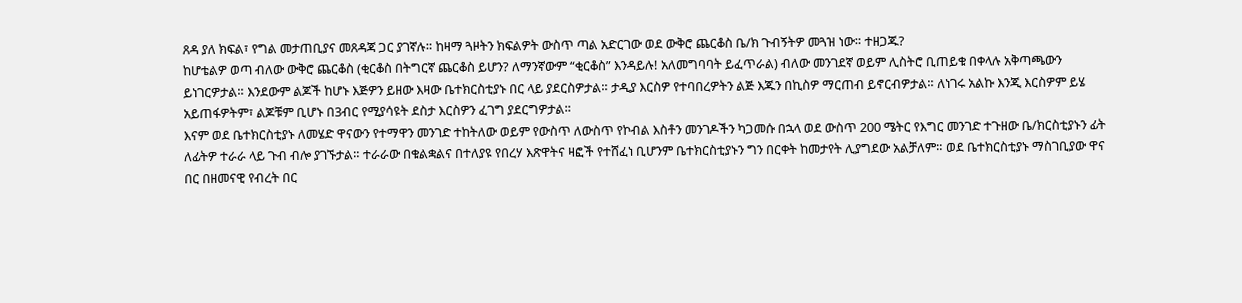ጸዳ ያለ ክፍል፣ የግል መታጠቢያና መጸዳጃ ጋር ያገኛሉ። ከዛማ ጓዞትን ክፍልዎት ውስጥ ጣል አድርገው ወደ ውቅሮ ጨርቆስ ቤ/ክ ጉብኝትዎ መጓዝ ነው። ተዘጋጁ?
ከሆቴልዎ ወጣ ብለው ውቅሮ ጨርቆስ (ቂርቆስ በትግርኛ ጨርቆስ ይሆን? ለማንኛውም “ቂርቆስ” እንዳይሉ! አለመግባባት ይፈጥራል) ብለው መንገደኛ ወይም ሊስትሮ ቢጠይቁ በቀላሉ አቅጣጫውን ይነገርዎታል። እንደውም ልጆች ከሆኑ እጅዎን ይዘው እዛው ቤተክርስቲያኑ በር ላይ ያደርስዎታል። ታዲያ እርስዎ የተባበረዎትን ልጅ እጁን በኪስዎ ማርጠብ ይኖርብዎታል። ለነገሩ አልኩ እንጂ እርስዎም ይሄ አይጠፋዎትም፣ ልጆቹም ቢሆኑ በ3ብር የሚያሳዩት ደስታ እርስዎን ፈገግ ያደርግዎታል።
እናም ወደ ቤተክርስቲያኑ ለመሄድ ዋናውን የተማዋን መንገድ ተከትለው ወይም የውስጥ ለውስጥ የኮብል እስቶን መንገዶችን ካጋመሱ በኋላ ወደ ውስጥ 200 ሜትር የእግር መንገድ ተጉዘው ቤ/ክርስቲያኑን ፊት ለፊትዎ ተራራ ላይ ጉብ ብሎ ያገኙታል። ተራራው በቁልቋልና በተለያዩ የበረሃ እጽዋትና ዛፎች የተሸፈነ ቢሆንም ቤተክርስቲያኑን ግን በርቀት ከመታየት ሊያግደው አልቻለም። ወደ ቤተክርስቲያኑ ማስገቢያው ዋና በር በዘመናዊ የብረት በር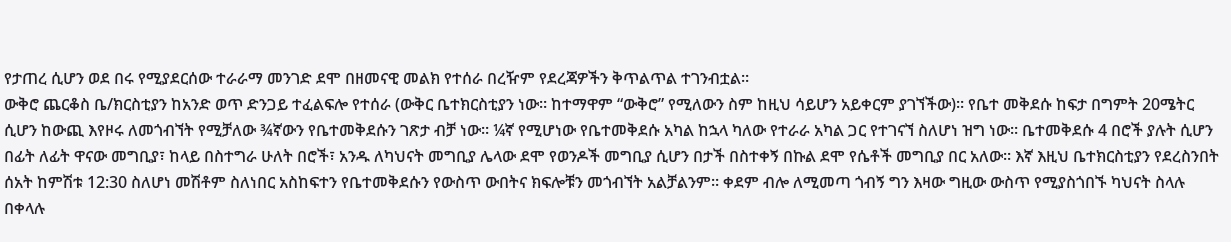የታጠረ ሲሆን ወደ በሩ የሚያደርሰው ተራራማ መንገድ ደሞ በዘመናዊ መልክ የተሰራ በረዥም የደረጃዎችን ቅጥልጥል ተገንብቷል።
ውቅሮ ጨርቆስ ቤ/ክርስቲያን ከአንድ ወጥ ድንጋይ ተፈልፍሎ የተሰራ (ውቅር ቤተክርስቲያን ነው። ከተማዋም “ውቅሮ” የሚለውን ስም ከዚህ ሳይሆን አይቀርም ያገኘችው)። የቤተ መቅደሱ ከፍታ በግምት 20ሜትር ሲሆን ከውጪ እየዞሩ ለመጎብኘት የሚቻለው ¾ኛውን የቤተመቅደሱን ገጽታ ብቻ ነው። ¼ኛ የሚሆነው የቤተመቅደሱ አካል ከኋላ ካለው የተራራ አካል ጋር የተገናኘ ስለሆነ ዝግ ነው። ቤተመቅደሱ 4 በሮች ያሉት ሲሆን በፊት ለፊት ዋናው መግቢያ፣ ከላይ በስተግራ ሁለት በሮች፣ አንዱ ለካህናት መግቢያ ሌላው ደሞ የወንዶች መግቢያ ሲሆን በታች በስተቀኝ በኩል ደሞ የሴቶች መግቢያ በር አለው። እኛ እዚህ ቤተክርስቲያን የደረስንበት ሰአት ከምሽቱ 12:30 ስለሆነ መሽቶም ስለነበር አስከፍተን የቤተመቅደሱን የውስጥ ውበትና ክፍሎቹን መጎብኘት አልቻልንም። ቀደም ብሎ ለሚመጣ ጎብኝ ግን እዛው ግዚው ውስጥ የሚያስጎበኙ ካህናት ስላሉ በቀላሉ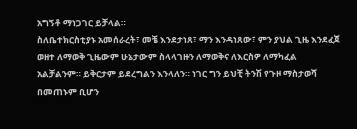አግኝቶ ማነጋገር ይቻላል።
ስለቤተክርስቲያኑ አመሰራረት፣ መቼ እንደታነጸ፣ ማን እንዳነጸው፣ ምን ያህል ጊዜ እንደፈጀ ወዘተ ለማወቅ ጊዜውም ሁኔታውም ስላላገዙን ለማወቅና ለእርስዎ ለማካፈል አልቻልንም። ይቅርታም ይደረግልን እንላለን። ነገር ግን ይህቺ ትንሽ የጉዞ ማስታወሻ በመጠኑም ቢሆን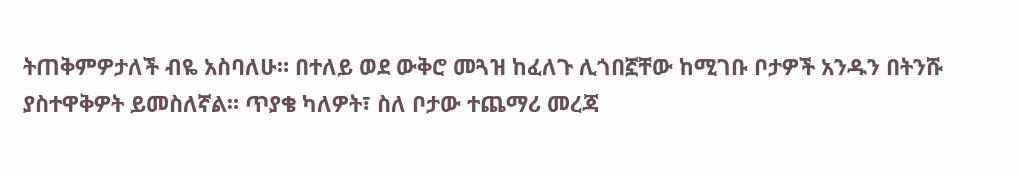ትጠቅምዎታለች ብዬ አስባለሁ። በተለይ ወደ ውቅሮ መጓዝ ከፈለጉ ሊጎበኟቸው ከሚገቡ ቦታዎች አንዱን በትንሹ ያስተዋቅዎት ይመስለኛል። ጥያቄ ካለዎት፣ ስለ ቦታው ተጨማሪ መረጃ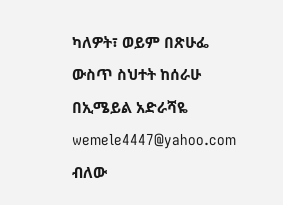ካለዎት፣ ወይም በጽሁፌ ውስጥ ስህተት ከሰራሁ በኢሜይል አድራሻዬ wemele4447@yahoo.com ብለው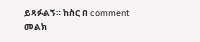ይጻፉልኝ። ከስር በ comment መልክ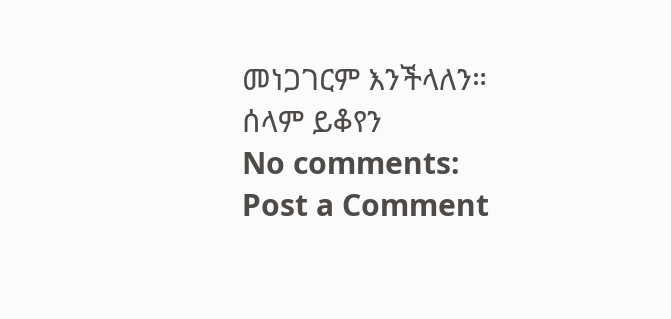መነጋገርም እንችላለን።
ሰላም ይቆየን
No comments:
Post a Comment